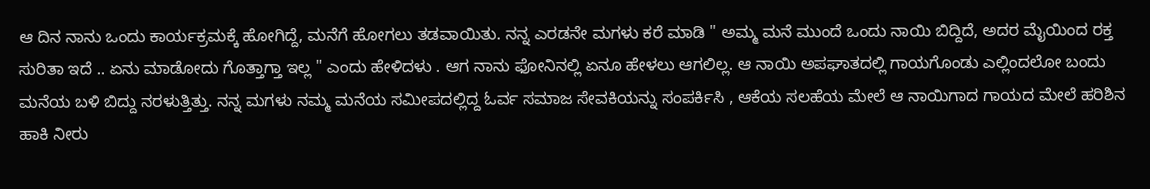ಆ ದಿನ ನಾನು ಒಂದು ಕಾರ್ಯಕ್ರಮಕ್ಕೆ ಹೋಗಿದ್ದೆ, ಮನೆಗೆ ಹೋಗಲು ತಡವಾಯಿತು. ನನ್ನ ಎರಡನೇ ಮಗಳು ಕರೆ ಮಾಡಿ " ಅಮ್ಮ ಮನೆ ಮುಂದೆ ಒಂದು ನಾಯಿ ಬಿದ್ದಿದೆ, ಅದರ ಮೈಯಿಂದ ರಕ್ತ ಸುರಿತಾ ಇದೆ .. ಏನು ಮಾಡೋದು ಗೊತ್ತಾಗ್ತಾ ಇಲ್ಲ " ಎಂದು ಹೇಳಿದಳು . ಆಗ ನಾನು ಫೋನಿನಲ್ಲಿ ಏನೂ ಹೇಳಲು ಆಗಲಿಲ್ಲ. ಆ ನಾಯಿ ಅಪಘಾತದಲ್ಲಿ ಗಾಯಗೊಂಡು ಎಲ್ಲಿಂದಲೋ ಬಂದು ಮನೆಯ ಬಳಿ ಬಿದ್ದು ನರಳುತ್ತಿತ್ತು. ನನ್ನ ಮಗಳು ನಮ್ಮ ಮನೆಯ ಸಮೀಪದಲ್ಲಿದ್ದ ಓರ್ವ ಸಮಾಜ ಸೇವಕಿಯನ್ನು ಸಂಪರ್ಕಿಸಿ , ಆಕೆಯ ಸಲಹೆಯ ಮೇಲೆ ಆ ನಾಯಿಗಾದ ಗಾಯದ ಮೇಲೆ ಹರಿಶಿನ ಹಾಕಿ ನೀರು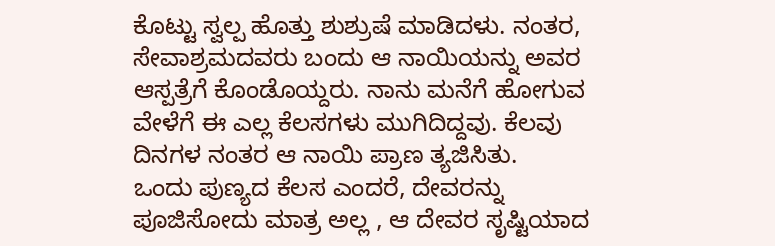ಕೊಟ್ಟು ಸ್ವಲ್ಪ ಹೊತ್ತು ಶುಶ್ರುಷೆ ಮಾಡಿದಳು. ನಂತರ, ಸೇವಾಶ್ರಮದವರು ಬಂದು ಆ ನಾಯಿಯನ್ನು ಅವರ ಆಸ್ಪತ್ರೆಗೆ ಕೊಂಡೊಯ್ದರು. ನಾನು ಮನೆಗೆ ಹೋಗುವ ವೇಳೆಗೆ ಈ ಎಲ್ಲ ಕೆಲಸಗಳು ಮುಗಿದಿದ್ದವು. ಕೆಲವು ದಿನಗಳ ನಂತರ ಆ ನಾಯಿ ಪ್ರಾಣ ತ್ಯಜಿಸಿತು.
ಒಂದು ಪುಣ್ಯದ ಕೆಲಸ ಎಂದರೆ, ದೇವರನ್ನು ಪೂಜಿಸೋದು ಮಾತ್ರ ಅಲ್ಲ , ಆ ದೇವರ ಸೃಷ್ಟಿಯಾದ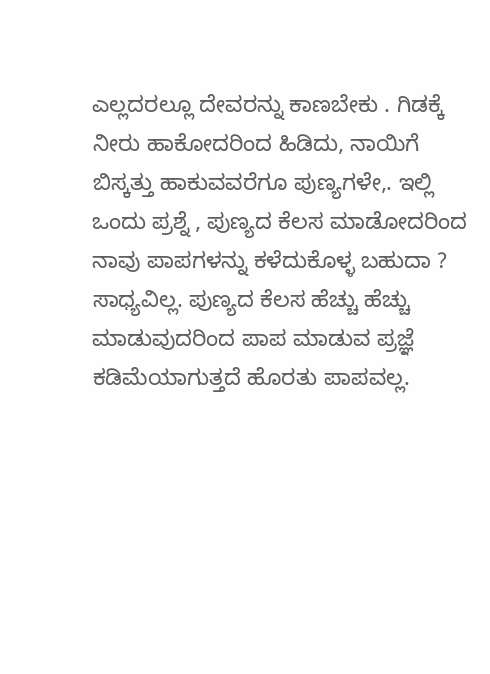ಎಲ್ಲದರಲ್ಲೂ ದೇವರನ್ನು ಕಾಣಬೇಕು . ಗಿಡಕ್ಕೆ ನೀರು ಹಾಕೋದರಿಂದ ಹಿಡಿದು, ನಾಯಿಗೆ ಬಿಸ್ಕತ್ತು ಹಾಕುವವರೆಗೂ ಪುಣ್ಯಗಳೇ,. ಇಲ್ಲಿ ಒಂದು ಪ್ರಶ್ನೆ , ಪುಣ್ಯದ ಕೆಲಸ ಮಾಡೋದರಿಂದ ನಾವು ಪಾಪಗಳನ್ನು ಕಳೆದುಕೊಳ್ಳ ಬಹುದಾ ? ಸಾಧ್ಯವಿಲ್ಲ. ಪುಣ್ಯದ ಕೆಲಸ ಹೆಚ್ಚು ಹೆಚ್ಚು ಮಾಡುವುದರಿಂದ ಪಾಪ ಮಾಡುವ ಪ್ರಜ್ಞೆ ಕಡಿಮೆಯಾಗುತ್ತದೆ ಹೊರತು ಪಾಪವಲ್ಲ.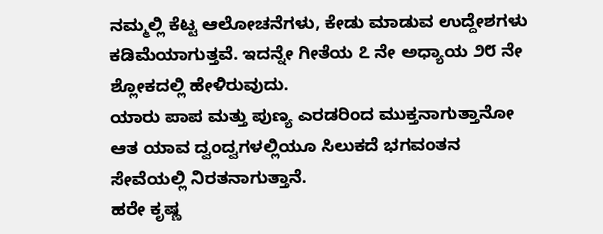ನಮ್ಮಲ್ಲಿ ಕೆಟ್ಟ ಆಲೋಚನೆಗಳು, ಕೇಡು ಮಾಡುವ ಉದ್ದೇಶಗಳು ಕಡಿಮೆಯಾಗುತ್ತವೆ. ಇದನ್ನೇ ಗೀತೆಯ ೭ ನೇ ಅಧ್ಯಾಯ ೨೮ ನೇ ಶ್ಲೋಕದಲ್ಲಿ ಹೇಳಿರುವುದು.
ಯಾರು ಪಾಪ ಮತ್ತು ಪುಣ್ಯ ಎರಡರಿಂದ ಮುಕ್ತನಾಗುತ್ತಾನೋ ಆತ ಯಾವ ದ್ವಂದ್ವಗಳಲ್ಲಿಯೂ ಸಿಲುಕದೆ ಭಗವಂತನ ಸೇವೆಯಲ್ಲಿ ನಿರತನಾಗುತ್ತಾನೆ.
ಹರೇ ಕೃಷ್ಣ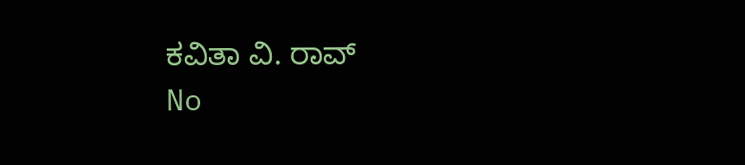ಕವಿತಾ ವಿ. ರಾವ್
No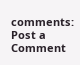comments:
Post a Comment